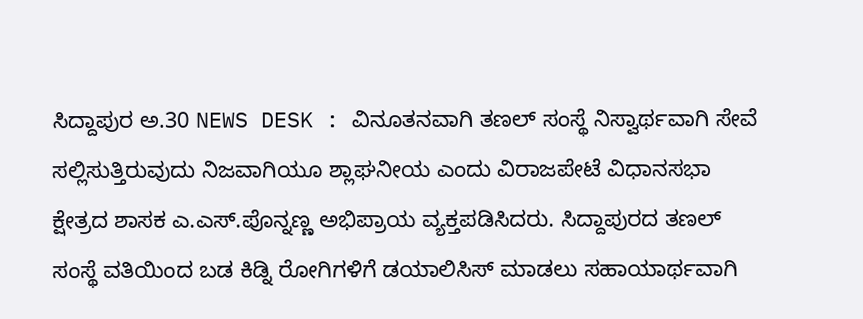ಸಿದ್ದಾಪುರ ಅ.30 NEWS DESK : ವಿನೂತನವಾಗಿ ತಣಲ್ ಸಂಸ್ಥೆ ನಿಸ್ವಾರ್ಥವಾಗಿ ಸೇವೆ ಸಲ್ಲಿಸುತ್ತಿರುವುದು ನಿಜವಾಗಿಯೂ ಶ್ಲಾಘನೀಯ ಎಂದು ವಿರಾಜಪೇಟೆ ವಿಧಾನಸಭಾ ಕ್ಷೇತ್ರದ ಶಾಸಕ ಎ.ಎಸ್.ಪೊನ್ನಣ್ಣ ಅಭಿಪ್ರಾಯ ವ್ಯಕ್ತಪಡಿಸಿದರು. ಸಿದ್ದಾಪುರದ ತಣಲ್ ಸಂಸ್ಥೆ ವತಿಯಿಂದ ಬಡ ಕಿಡ್ನಿ ರೋಗಿಗಳಿಗೆ ಡಯಾಲಿಸಿಸ್ ಮಾಡಲು ಸಹಾಯಾರ್ಥವಾಗಿ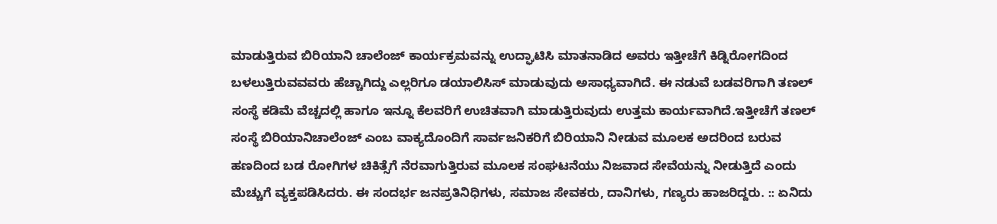ಮಾಡುತ್ತಿರುವ ಬಿರಿಯಾನಿ ಚಾಲೆಂಜ್ ಕಾರ್ಯಕ್ರಮವನ್ನು ಉದ್ಘಾಟಿಸಿ ಮಾತನಾಡಿದ ಅವರು ಇತ್ತೀಚೆಗೆ ಕಿಡ್ನಿರೋಗದಿಂದ ಬಳಲುತ್ತಿರುವವವರು ಹೆಚ್ಚಾಗಿದ್ದು ಎಲ್ಲರಿಗೂ ಡಯಾಲಿಸಿಸ್ ಮಾಡುವುದು ಅಸಾಧ್ಯವಾಗಿದೆ. ಈ ನಡುವೆ ಬಡವರಿಗಾಗಿ ತಣಲ್ ಸಂಸ್ಥೆ ಕಡಿಮೆ ವೆಚ್ಚದಲ್ಲಿ ಹಾಗೂ ಇನ್ನೂ ಕೆಲವರಿಗೆ ಉಚಿತವಾಗಿ ಮಾಡುತ್ತಿರುವುದು ಉತ್ತಮ ಕಾರ್ಯವಾಗಿದೆ.ಇತ್ತೀಚೆಗೆ ತಣಲ್ ಸಂಸ್ಥೆ ಬಿರಿಯಾನಿಚಾಲೆಂಜ್ ಎಂಬ ವಾಕ್ಯದೊಂದಿಗೆ ಸಾರ್ವಜನಿಕರಿಗೆ ಬಿರಿಯಾನಿ ನೀಡುವ ಮೂಲಕ ಅದರಿಂದ ಬರುವ ಹಣದಿಂದ ಬಡ ರೋಗಿಗಳ ಚಿಕಿತ್ಸೆಗೆ ನೆರವಾಗುತ್ತಿರುವ ಮೂಲಕ ಸಂಘಟನೆಯು ನಿಜವಾದ ಸೇವೆಯನ್ನು ನೀಡುತ್ತಿದೆ ಎಂದು ಮೆಚ್ಚುಗೆ ವ್ಯಕ್ತಪಡಿಸಿದರು. ಈ ಸಂದರ್ಭ ಜನಪ್ರತಿನಿಧಿಗಳು, ಸಮಾಜ ಸೇವಕರು, ದಾನಿಗಳು, ಗಣ್ಯರು ಹಾಜರಿದ್ದರು. :: ಏನಿದು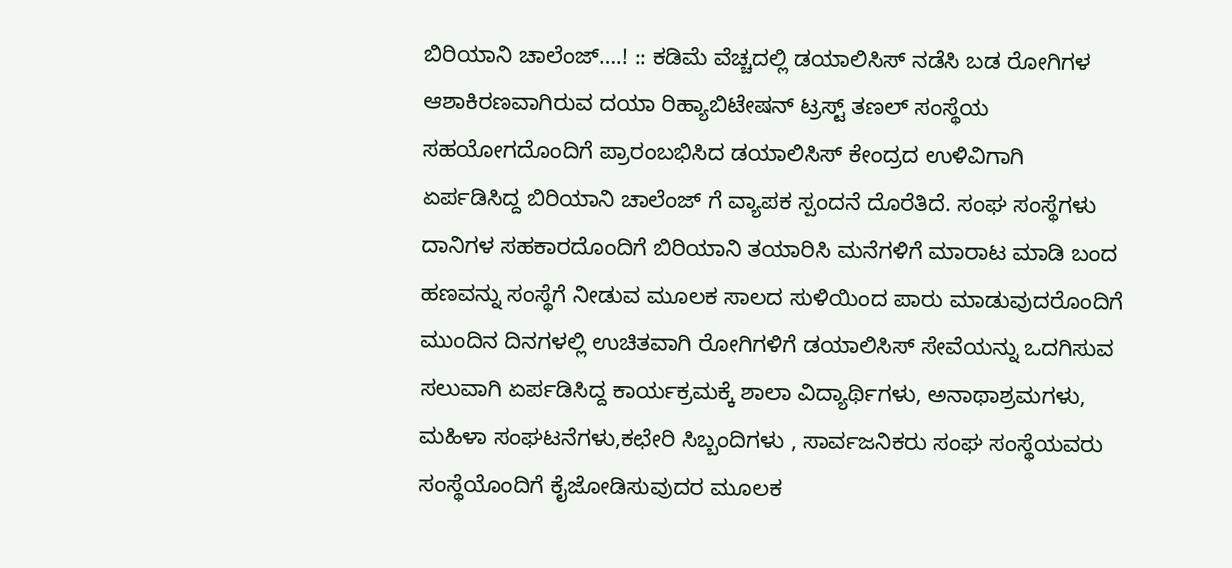ಬಿರಿಯಾನಿ ಚಾಲೆಂಜ್….! :: ಕಡಿಮೆ ವೆಚ್ಚದಲ್ಲಿ ಡಯಾಲಿಸಿಸ್ ನಡೆಸಿ ಬಡ ರೋಗಿಗಳ ಆಶಾಕಿರಣವಾಗಿರುವ ದಯಾ ರಿಹ್ಯಾಬಿಟೇಷನ್ ಟ್ರಸ್ಟ್ ತಣಲ್ ಸಂಸ್ಥೆಯ ಸಹಯೋಗದೊಂದಿಗೆ ಪ್ರಾರಂಬಭಿಸಿದ ಡಯಾಲಿಸಿಸ್ ಕೇಂದ್ರದ ಉಳಿವಿಗಾಗಿ ಏರ್ಪಡಿಸಿದ್ದ ಬಿರಿಯಾನಿ ಚಾಲೆಂಜ್ ಗೆ ವ್ಯಾಪಕ ಸ್ಪಂದನೆ ದೊರೆತಿದೆ. ಸಂಘ ಸಂಸ್ಥೆಗಳು ದಾನಿಗಳ ಸಹಕಾರದೊಂದಿಗೆ ಬಿರಿಯಾನಿ ತಯಾರಿಸಿ ಮನೆಗಳಿಗೆ ಮಾರಾಟ ಮಾಡಿ ಬಂದ ಹಣವನ್ನು ಸಂಸ್ಥೆಗೆ ನೀಡುವ ಮೂಲಕ ಸಾಲದ ಸುಳಿಯಿಂದ ಪಾರು ಮಾಡುವುದರೊಂದಿಗೆ ಮುಂದಿನ ದಿನಗಳಲ್ಲಿ ಉಚಿತವಾಗಿ ರೋಗಿಗಳಿಗೆ ಡಯಾಲಿಸಿಸ್ ಸೇವೆಯನ್ನು ಒದಗಿಸುವ ಸಲುವಾಗಿ ಏರ್ಪಡಿಸಿದ್ದ ಕಾರ್ಯಕ್ರಮಕ್ಕೆ ಶಾಲಾ ವಿದ್ಯಾರ್ಥಿಗಳು, ಅನಾಥಾಶ್ರಮಗಳು, ಮಹಿಳಾ ಸಂಘಟನೆಗಳು,ಕಛೇರಿ ಸಿಬ್ಬಂದಿಗಳು , ಸಾರ್ವಜನಿಕರು ಸಂಘ ಸಂಸ್ಥೆಯವರು ಸಂಸ್ಥೆಯೊಂದಿಗೆ ಕೈಜೋಡಿಸುವುದರ ಮೂಲಕ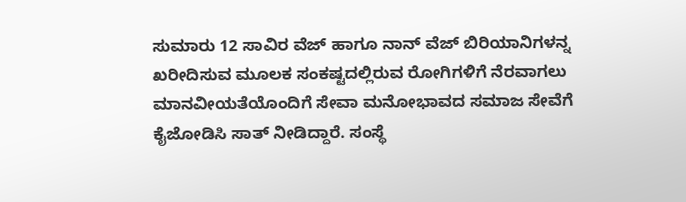ಸುಮಾರು 12 ಸಾವಿರ ವೆಜ್ ಹಾಗೂ ನಾನ್ ವೆಜ್ ಬಿರಿಯಾನಿಗಳನ್ನ ಖರೀದಿಸುವ ಮೂಲಕ ಸಂಕಷ್ಟದಲ್ಲಿರುವ ರೋಗಿಗಳಿಗೆ ನೆರವಾಗಲು ಮಾನವೀಯತೆಯೊಂದಿಗೆ ಸೇವಾ ಮನೋಭಾವದ ಸಮಾಜ ಸೇವೆಗೆ ಕೈಜೋಡಿಸಿ ಸಾತ್ ನೀಡಿದ್ದಾರೆ. ಸಂಸ್ಥೆ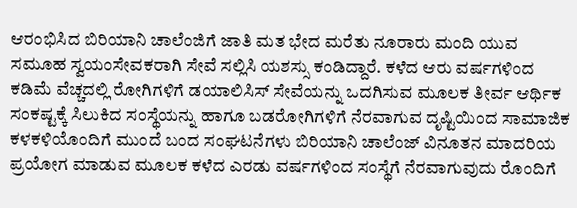ಆರಂಭಿಸಿದ ಬಿರಿಯಾನಿ ಚಾಲೆಂಜಿಗೆ ಜಾತಿ ಮತ ಭೇದ ಮರೆತು ನೂರಾರು ಮಂದಿ ಯುವ ಸಮೂಹ ಸ್ವಯಂಸೇವಕರಾಗಿ ಸೇವೆ ಸಲ್ಲಿಸಿ ಯಶಸ್ಸು ಕಂಡಿದ್ದಾರೆ. ಕಳೆದ ಆರು ವರ್ಷಗಳಿಂದ ಕಡಿಮೆ ವೆಚ್ಚದಲ್ಲಿ ರೋಗಿಗಳಿಗೆ ಡಯಾಲಿಸಿಸ್ ಸೇವೆಯನ್ನು ಒದಗಿಸುವ ಮೂಲಕ ತೀರ್ವ ಆರ್ಥಿಕ ಸಂಕಷ್ಟಕ್ಕೆ ಸಿಲುಕಿದ ಸಂಸ್ಥೆಯನ್ನು ಹಾಗೂ ಬಡರೋಗಿಗಳಿಗೆ ನೆರವಾಗುವ ದೃಷ್ಟಿಯಿಂದ ಸಾಮಾಜಿಕ ಕಳಕಳಿಯೊಂದಿಗೆ ಮುಂದೆ ಬಂದ ಸಂಘಟನೆಗಳು ಬಿರಿಯಾನಿ ಚಾಲೆಂಜ್ ವಿನೂತನ ಮಾದರಿಯ ಪ್ರಯೋಗ ಮಾಡುವ ಮೂಲಕ ಕಳೆದ ಎರಡು ವರ್ಷಗಳಿಂದ ಸಂಸ್ಥೆಗೆ ನೆರವಾಗುವುದು ರೊಂದಿಗೆ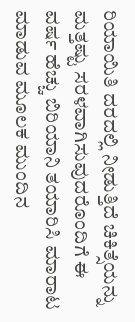ರಿಯಾಯಿತಿ ದರದಲ್ಲಿ ನೀಡುತ್ತಿದೆ ಚಿಕಿತ್ಸೆಯನ್ನು ಮತ್ತಷ್ಟು ಸರಳವಾಗಿಸುವುದರೊಂದಿಗೆ ಈ ವರ್ಷ ಹೆಚ್ಚು ಬಿರಿಯಾನಿ ತಯಾರಿಸಿ ಮಾರಾಟ ಮಾಡುವ ಮೂಲಕ ಮುಂದಿನ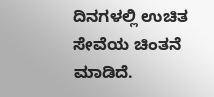ದಿನಗಳಲ್ಲಿ ಉಚಿತ ಸೇವೆಯ ಚಿಂತನೆ ಮಾಡಿದೆ.